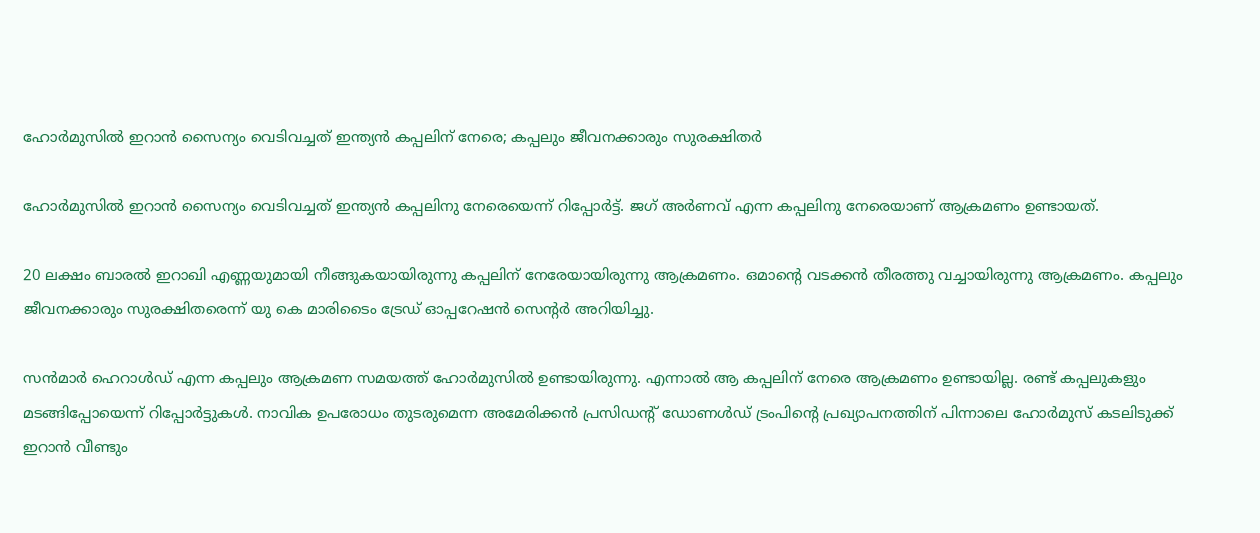ഹോര്‍മുസില്‍ ഇറാൻ സൈന്യം വെടിവച്ചത് ഇന്ത്യൻ കപ്പലിന് നേരെ; കപ്പലും ജീവനക്കാരും സുരക്ഷിതര്‍

ഹോർമുസില്‍ ഇറാൻ സൈന്യം വെടിവച്ചത് ഇന്ത്യൻ കപ്പലിനു നേരെയെന്ന് റിപ്പോർട്ട്. ജഗ് അർണവ് എന്ന കപ്പലിനു നേരെയാണ് ആക്രമണം ഉണ്ടായത്.

20 ലക്ഷം ബാരല്‍ ഇറാഖി എണ്ണയുമായി നീങ്ങുകയായിരുന്നു കപ്പലിന് നേരേയായിരുന്നു ആക്രമണം. ഒമാൻ്റെ വടക്കൻ തീരത്തു വച്ചായിരുന്നു ആക്രമണം. കപ്പലും ജീവനക്കാരും സുരക്ഷിതരെന്ന് യു കെ മാരിടൈം ട്രേഡ് ഓപ്പറേഷൻ സെൻ്റർ അറിയിച്ചു.

സൻമാർ ഹെറാള്‍ഡ് എന്ന കപ്പലും ആക്രമണ സമയത്ത് ഹോർമുസില്‍ ഉണ്ടായിരുന്നു. എന്നാല്‍ ആ കപ്പലിന് നേരെ ആക്രമണം ഉണ്ടായില്ല. രണ്ട് കപ്പലുകളും മടങ്ങിപ്പോയെന്ന് റിപ്പോർട്ടുകള്‍. നാവിക ഉപരോധം തുടരുമെന്ന അമേരിക്കൻ പ്രസിഡന്റ് ഡോണള്‍ഡ് ട്രംപിന്റെ പ്രഖ്യാപനത്തിന് പിന്നാലെ ഹോർമുസ് കടലിടുക്ക് ഇറാൻ വീണ്ടും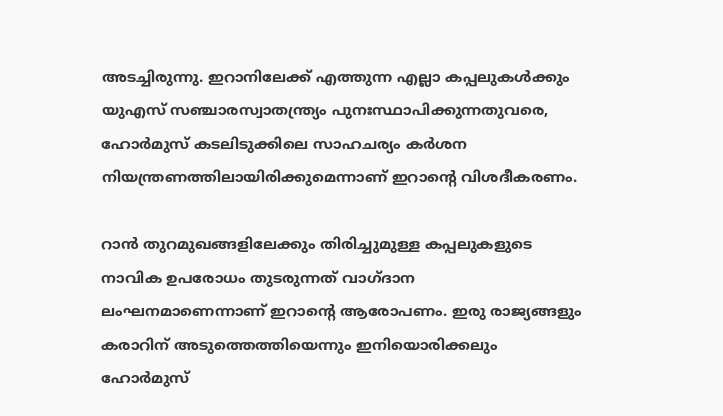അടച്ചിരുന്നു. ഇറാനിലേക്ക് എത്തുന്ന എല്ലാ കപ്പലുകള്‍ക്കും യുഎസ് സഞ്ചാരസ്വാതന്ത്ര്യം പുനഃസ്ഥാപിക്കുന്നതുവരെ, ഹോർമുസ് കടലിടുക്കിലെ സാഹചര്യം കർശന നിയന്ത്രണത്തിലായിരിക്കുമെന്നാണ് ഇറാന്റെ വിശദീകരണം.

റാൻ തുറമുഖങ്ങളിലേക്കും തിരിച്ചുമുള്ള കപ്പലുകളുടെ നാവിക ഉപരോധം തുടരുന്നത് വാഗ്ദാന ലംഘനമാണെന്നാണ് ഇറാന്റെ ആരോപണം. ഇരു രാജ്യങ്ങളും കരാറിന് അടുത്തെത്തിയെന്നും ഇനിയൊരിക്കലും ഹോർമുസ്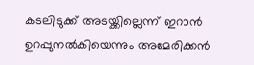കടലിടുക്ക് അടയ്ക്കില്ലെന്ന് ഇറാൻ ഉറപ്പുനല്‍കിയെന്നും അമേരിക്കൻ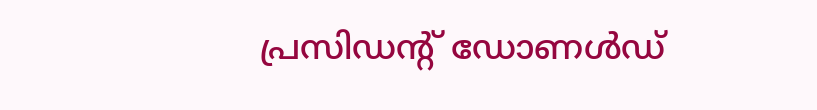പ്രസിഡന്റ് ഡോണള്‍ഡ്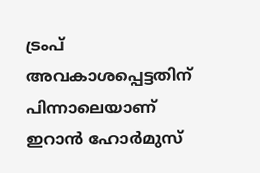ട്രംപ് അവകാശപ്പെട്ടതിന് പിന്നാലെയാണ് ഇറാൻ ഹോർമുസ്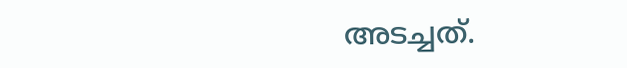അടച്ചത്.